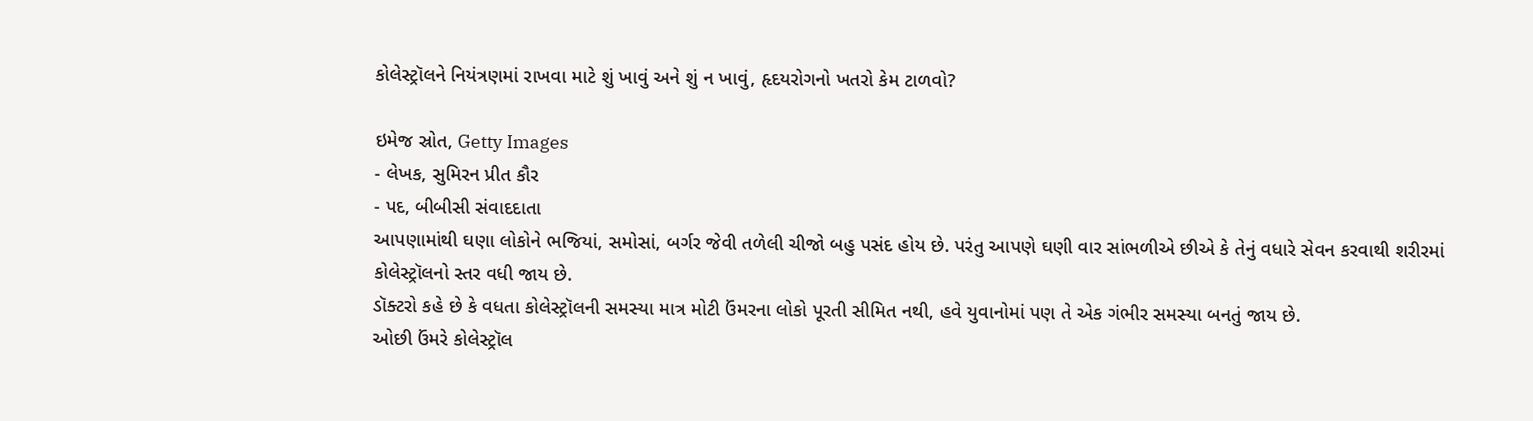કોલેસ્ટ્રૉલને નિયંત્રણમાં રાખવા માટે શું ખાવું અને શું ન ખાવું, હૃદયરોગનો ખતરો કેમ ટાળવો?

ઇમેજ સ્રોત, Getty Images
- લેખક, સુમિરન પ્રીત કૌર
- પદ, બીબીસી સંવાદદાતા
આપણામાંથી ઘણા લોકોને ભજિયાં, સમોસાં, બર્ગર જેવી તળેલી ચીજો બહુ પસંદ હોય છે. પરંતુ આપણે ઘણી વાર સાંભળીએ છીએ કે તેનું વધારે સેવન કરવાથી શરીરમાં કોલેસ્ટ્રૉલનો સ્તર વધી જાય છે.
ડૉક્ટરો કહે છે કે વધતા કોલેસ્ટ્રૉલની સમસ્યા માત્ર મોટી ઉંમરના લોકો પૂરતી સીમિત નથી, હવે યુવાનોમાં પણ તે એક ગંભીર સમસ્યા બનતું જાય છે.
ઓછી ઉંમરે કોલેસ્ટ્રૉલ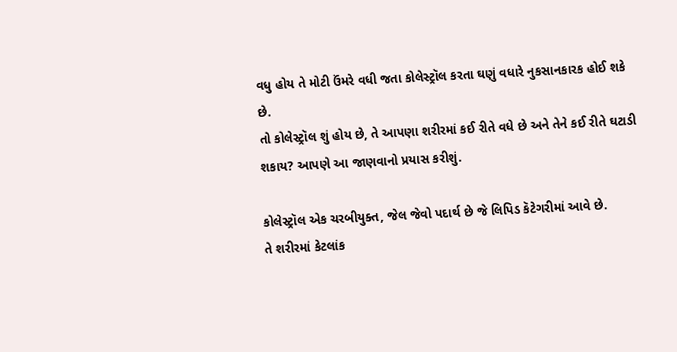વધુ હોય તે મોટી ઉંમરે વધી જતા કોલેસ્ટ્રૉલ કરતા ઘણું વધારે નુકસાનકારક હોઈ શકે છે.
તો કોલેસ્ટ્રૉલ શું હોય છે, તે આપણા શરીરમાં કઈ રીતે વધે છે અને તેને કઈ રીતે ઘટાડી શકાય? આપણે આ જાણવાનો પ્રયાસ કરીશું.

કોલેસ્ટ્રૉલ એક ચરબીયુક્ત, જેલ જેવો પદાર્થ છે જે લિપિડ કૅટેગરીમાં આવે છે.
તે શરીરમાં કેટલાંક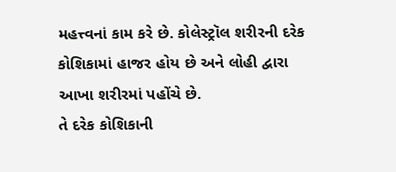મહત્ત્વનાં કામ કરે છે. કોલેસ્ટ્રૉલ શરીરની દરેક કોશિકામાં હાજર હોય છે અને લોહી દ્વારા આખા શરીરમાં પહોંચે છે.
તે દરેક કોશિકાની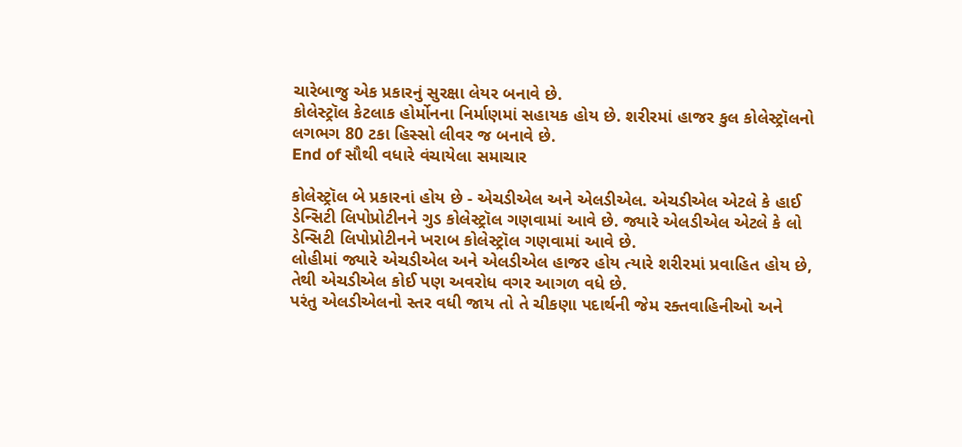ચારેબાજુ એક પ્રકારનું સુરક્ષા લેયર બનાવે છે.
કોલેસ્ટ્રૉલ કેટલાક હોર્મોનના નિર્માણમાં સહાયક હોય છે. શરીરમાં હાજર કુલ કોલેસ્ટ્રૉલનો લગભગ 80 ટકા હિસ્સો લીવર જ બનાવે છે.
End of સૌથી વધારે વંચાયેલા સમાચાર

કોલેસ્ટ્રૉલ બે પ્રકારનાં હોય છે - એચડીએલ અને એલડીએલ. એચડીએલ એટલે કે હાઈ ડેન્સિટી લિપોપ્રોટીનને ગુડ કોલેસ્ટ્રૉલ ગણવામાં આવે છે. જ્યારે એલડીએલ એટલે કે લો ડેન્સિટી લિપોપ્રોટીનને ખરાબ કોલેસ્ટ્રૉલ ગણવામાં આવે છે.
લોહીમાં જ્યારે એચડીએલ અને એલડીએલ હાજર હોય ત્યારે શરીરમાં પ્રવાહિત હોય છે, તેથી એચડીએલ કોઈ પણ અવરોધ વગર આગળ વધે છે.
પરંતુ એલડીએલનો સ્તર વધી જાય તો તે ચીકણા પદાર્થની જેમ રક્તવાહિનીઓ અને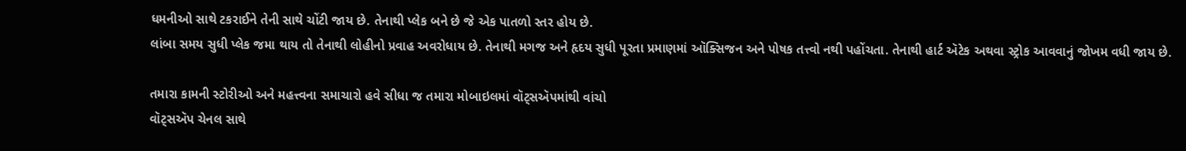ધમનીઓ સાથે ટકરાઈને તેની સાથે ચોંટી જાય છે. તેનાથી પ્લેક બને છે જે એક પાતળો સ્તર હોય છે.
લાંબા સમય સુધી પ્લેક જમા થાય તો તેનાથી લોહીનો પ્રવાહ અવરોધાય છે. તેનાથી મગજ અને હૃદય સુધી પૂરતા પ્રમાણમાં ઑક્સિજન અને પોષક તત્ત્વો નથી પહોંચતા. તેનાથી હાર્ટ ઍટેક અથવા સ્ટ્રોક આવવાનું જોખમ વધી જાય છે.

તમારા કામની સ્ટોરીઓ અને મહત્ત્વના સમાચારો હવે સીધા જ તમારા મોબાઇલમાં વૉટ્સઍપમાંથી વાંચો
વૉટ્સઍપ ચેનલ સાથે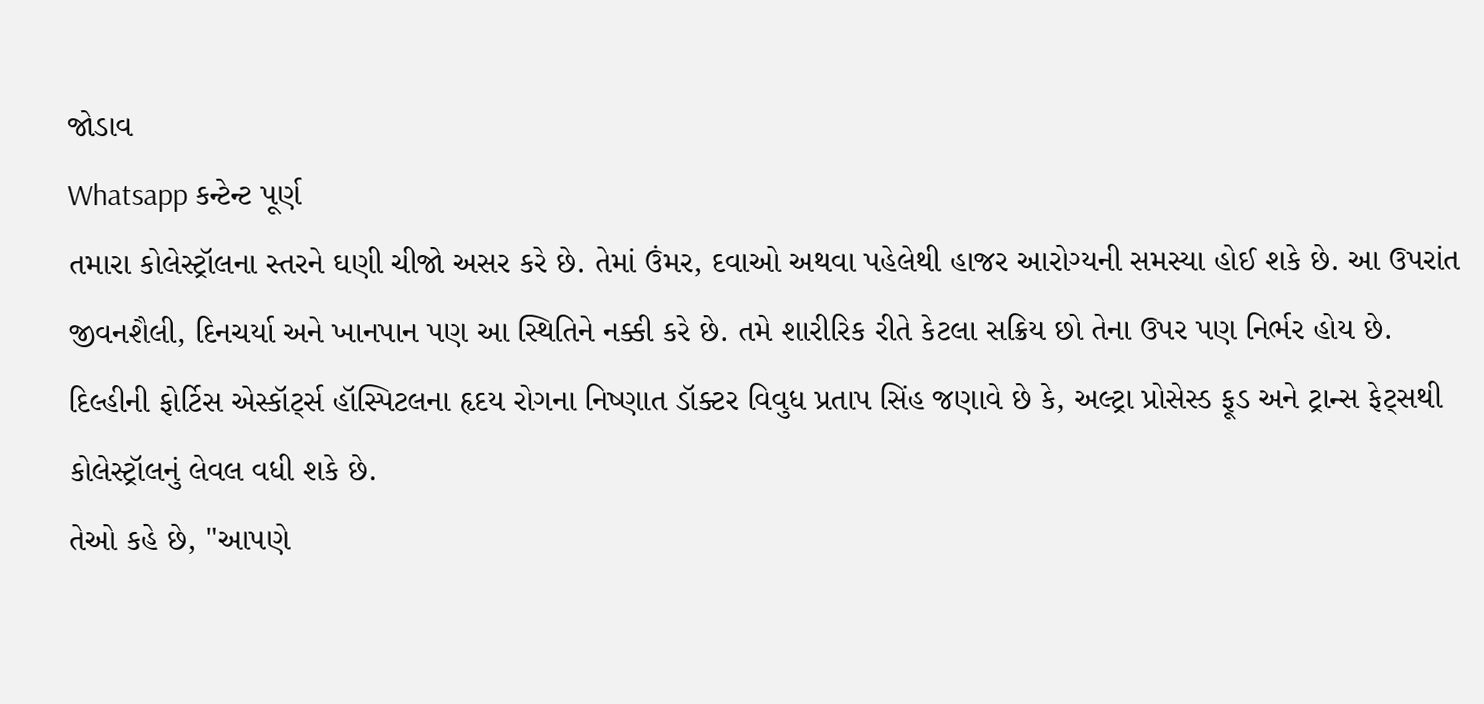જોડાવ
Whatsapp કન્ટેન્ટ પૂર્ણ
તમારા કોલેસ્ટ્રૉલના સ્તરને ઘણી ચીજો અસર કરે છે. તેમાં ઉંમર, દવાઓ અથવા પહેલેથી હાજર આરોગ્યની સમસ્યા હોઈ શકે છે. આ ઉપરાંત જીવનશૈલી, દિનચર્યા અને ખાનપાન પણ આ સ્થિતિને નક્કી કરે છે. તમે શારીરિક રીતે કેટલા સક્રિય છો તેના ઉપર પણ નિર્ભર હોય છે.
દિલ્હીની ફોર્ટિસ એસ્કૉર્ટ્સ હૉસ્પિટલના હૃદય રોગના નિષ્ણાત ડૉક્ટર વિવુધ પ્રતાપ સિંહ જણાવે છે કે, અલ્ટ્રા પ્રોસેસ્ડ ફૂડ અને ટ્રાન્સ ફેટ્સથી કોલેસ્ટ્રૉલનું લેવલ વધી શકે છે.
તેઓ કહે છે, "આપણે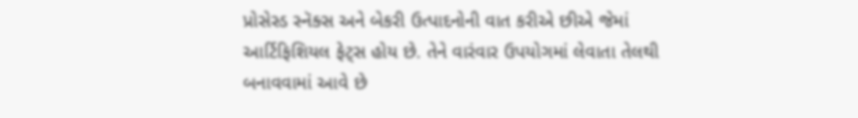પ્રોસેસ્ડ સ્નૅક્સ અને બેકરી ઉત્પાદનોની વાત કરીએ છીએ જેમાં આર્ટિફિશિયલ ફેટ્સ હોય છે. તેને વારંવાર ઉપયોગમાં લેવાતા તેલથી બનાવવામાં આવે છે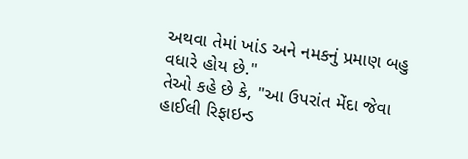અથવા તેમાં ખાંડ અને નમકનું પ્રમાણ બહુ વધારે હોય છે."
તેઓ કહે છે કે, "આ ઉપરાંત મેંદા જેવા હાઈલી રિફાઇન્ડ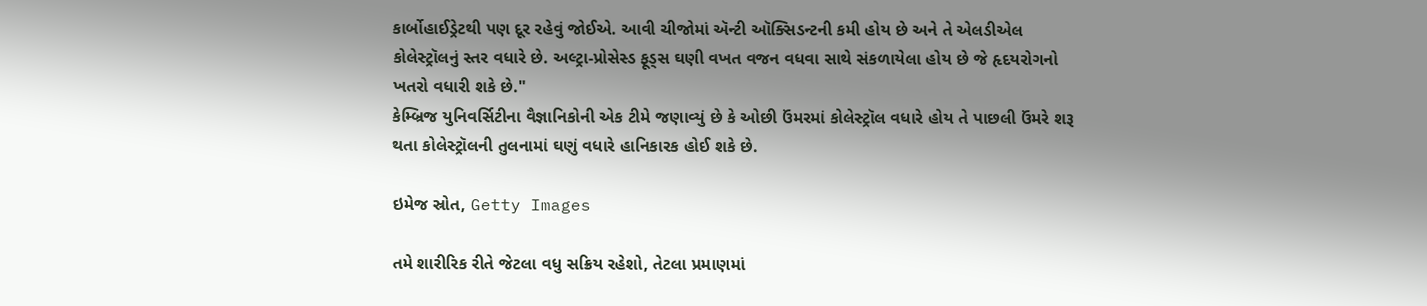કાર્બોહાઈડ્રેટથી પણ દૂર રહેવું જોઈએ. આવી ચીજોમાં ઍન્ટી ઑક્સિડન્ટની કમી હોય છે અને તે એલડીએલ કોલેસ્ટ્રૉલનું સ્તર વધારે છે. અલ્ટ્રા-પ્રોસેસ્ડ ફૂડ્સ ઘણી વખત વજન વધવા સાથે સંકળાયેલા હોય છે જે હૃદયરોગનો ખતરો વધારી શકે છે."
કેમ્બ્રિજ યુનિવર્સિટીના વૈજ્ઞાનિકોની એક ટીમે જણાવ્યું છે કે ઓછી ઉંમરમાં કોલેસ્ટ્રૉલ વધારે હોય તે પાછલી ઉંમરે શરૂ થતા કોલેસ્ટ્રૉલની તુલનામાં ઘણું વધારે હાનિકારક હોઈ શકે છે.

ઇમેજ સ્રોત, Getty Images

તમે શારીરિક રીતે જેટલા વધુ સક્રિય રહેશો, તેટલા પ્રમાણમાં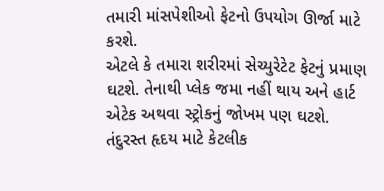તમારી માંસપેશીઓ ફેટનો ઉપયોગ ઊર્જા માટે કરશે.
એટલે કે તમારા શરીરમાં સેચ્યુરેટેટ ફેટનું પ્રમાણ ઘટશે. તેનાથી પ્લેક જમા નહીં થાય અને હાર્ટ એટેક અથવા સ્ટ્રોકનું જોખમ પણ ઘટશે.
તંદુરસ્ત હૃદય માટે કેટલીક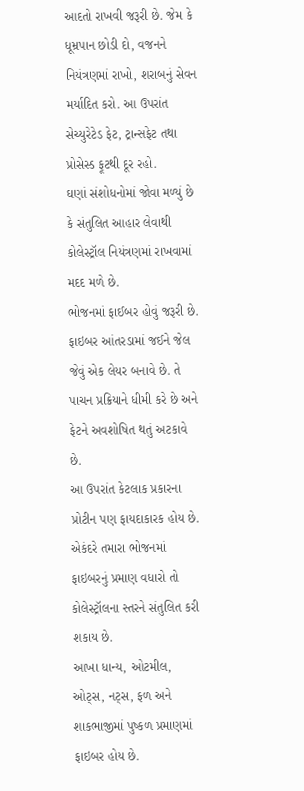આદતો રાખવી જરૂરી છે. જેમ કે ધૂમ્રપાન છોડી દો, વજનને નિયંત્રણમાં રાખો, શરાબનું સેવન મર્યાદિત કરો. આ ઉપરાંત સેચ્યુરેટેડ ફેટ, ટ્રાન્સફેટ તથા પ્રોસેસ્ડ ફૂટથી દૂર રહો.
ઘણાં સંશોધનોમાં જોવા મળ્યું છે કે સંતુલિત આહાર લેવાથી કોલેસ્ટ્રૉલ નિયંત્રણમાં રાખવામાં મદદ મળે છે.
ભોજનમાં ફાઈબર હોવું જરૂરી છે. ફાઇબર આંતરડામાં જઈને જેલ જેવું એક લેયર બનાવે છે. તે પાચન પ્રક્રિયાને ધીમી કરે છે અને ફેટને અવશોષિત થતું અટકાવે છે.
આ ઉપરાંત કેટલાક પ્રકારના પ્રોટીન પણ ફાયદાકારક હોય છે. એકંદરે તમારા ભોજનમાં ફાઇબરનું પ્રમાણ વધારો તો કોલેસ્ટ્રૉલના સ્તરને સંતુલિત કરી શકાય છે.
આખા ધાન્ય, ઓટમીલ, ઓટ્સ, નટ્સ, ફળ અને શાકભાજીમાં પુષ્કળ પ્રમાણમાં ફાઇબર હોય છે.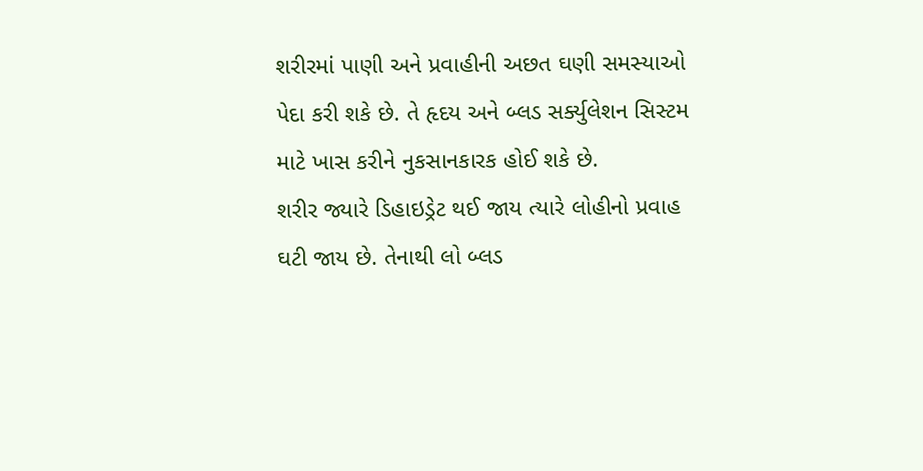શરીરમાં પાણી અને પ્રવાહીની અછત ઘણી સમસ્યાઓ પેદા કરી શકે છે. તે હૃદય અને બ્લડ સર્ક્યુલેશન સિસ્ટમ માટે ખાસ કરીને નુકસાનકારક હોઈ શકે છે.
શરીર જ્યારે ડિહાઇડ્રેટ થઈ જાય ત્યારે લોહીનો પ્રવાહ ઘટી જાય છે. તેનાથી લો બ્લડ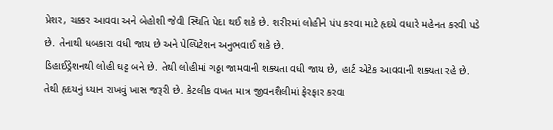પ્રેશર, ચક્કર આવવા અને બેહોશી જેવી સ્થિતિ પેદા થઈ શકે છે. શરીરમાં લોહીને પંપ કરવા માટે હૃદયે વધારે મહેનત કરવી પડે છે. તેનાથી ધબકારા વધી જાય છે અને પેલ્પિટેશન અનુભવાઈ શકે છે.
ડિહાઈડ્રેશનથી લોહી ઘટ્ટ બને છે. તેથી લોહીમાં ગઠ્ઠા જામવાની શક્યતા વધી જાય છે, હાર્ટ એટેક આવવાની શક્યતા રહે છે.
તેથી હૃદયનું ધ્યાન રાખવું ખાસ જરૂરી છે. કેટલીક વખત માત્ર જીવનશૈલીમાં ફેરફાર કરવા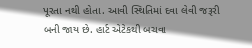પૂરતા નથી હોતા. આવી સ્થિતિમાં દવા લેવી જરૂરી બની જાય છે. હાર્ટ એટેકથી બચવા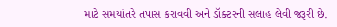માટે સમયાંતરે તપાસ કરાવવી અને ડૉક્ટરની સલાહ લેવી જરૂરી છે.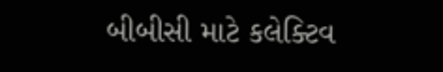બીબીસી માટે કલેક્ટિવ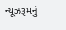ન્યૂઝરૂમનું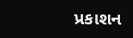પ્રકાશન